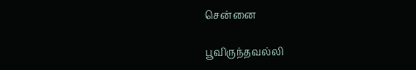சென்னை

பூவிருந்தவல்லி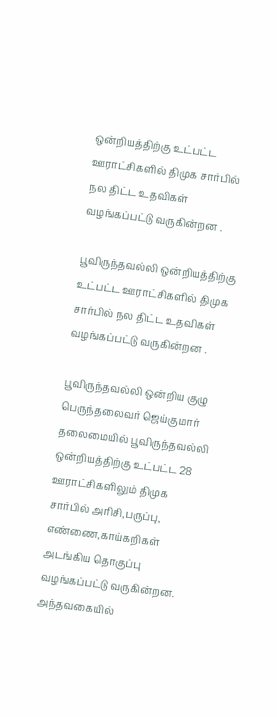ஒன்றியத்திற்கு உட்பட்ட ஊராட்சிகளில் திமுக சார்பில் நல திட்ட உதவிகள் வழங்கப்பட்டு வருகின்றன .

பூவிருந்தவல்லி ஒன்றியத்திற்கு உட்பட்ட ஊராட்சிகளில் திமுக சார்பில் நல திட்ட உதவிகள் வழங்கப்பட்டு வருகின்றன .

பூவிருந்தவல்லி ஒன்றிய குழு பெருந்தலைவர் ஜெய்குமார் தலைமையில் பூவிருந்தவல்லி ஒன்றியத்திற்கு உட்பட்ட 28 ஊராட்சிகளிலும் திமுக சார்பில் அரிசி,பருப்பு, எண்ணை,காய்கறிகள் அடங்கிய தொகுப்பு வழங்கப்பட்டு வருகின்றன. அந்தவகையில்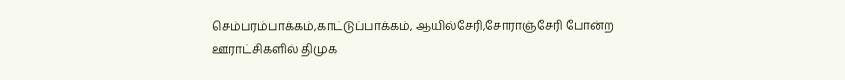செம்பரம்பாக்கம்,காட்டுப்பாக்கம், ஆயில்சேரி,சோராஞ்சேரி போன்ற ஊராட்சிகளில் திமுக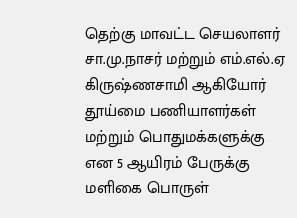தெற்கு மாவட்ட செயலாளர் சா.மு.நாசர் மற்றும் எம்.எல்.ஏ கிருஷ்ணசாமி ஆகியோர் தூய்மை பணியாளர்கள் மற்றும் பொதுமக்களுக்கு என 5 ஆயிரம் பேருக்கு மளிகை பொருள்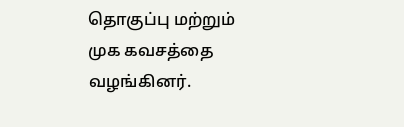தொகுப்பு மற்றும் முக கவசத்தை வழங்கினர்.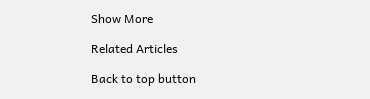Show More

Related Articles

Back to top button